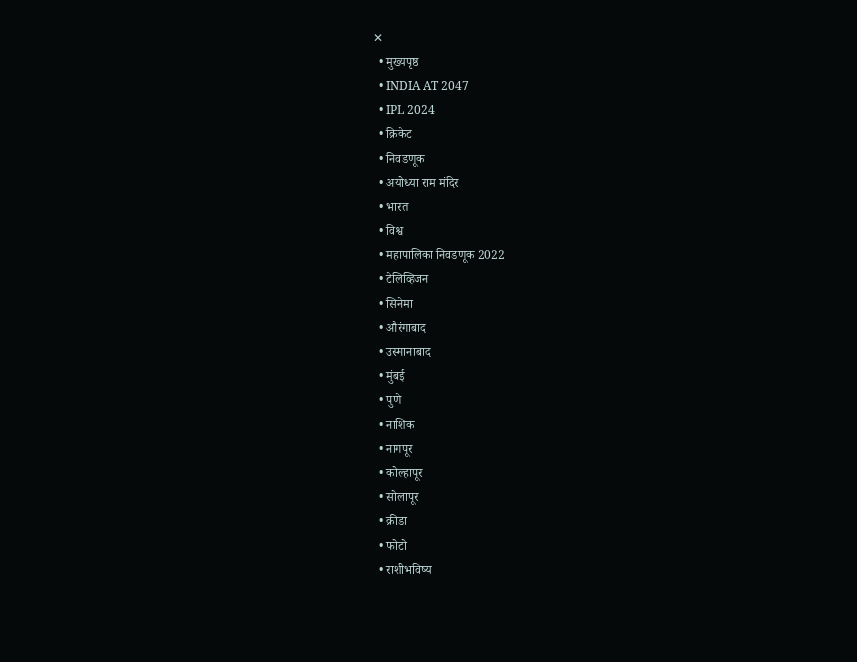✕
  • मुख्यपृष्ठ
  • INDIA AT 2047
  • IPL 2024
  • क्रिकेट
  • निवडणूक
  • अयोध्या राम मंदिर
  • भारत
  • विश्व
  • महापालिका निवडणूक 2022
  • टेलिव्हिजन
  • सिनेमा
  • औरंगाबाद
  • उस्मानाबाद
  • मुंबई
  • पुणे
  • नाशिक
  • नागपूर
  • कोल्हापूर
  • सोलापूर
  • क्रीडा
  • फोटो
  • राशीभविष्य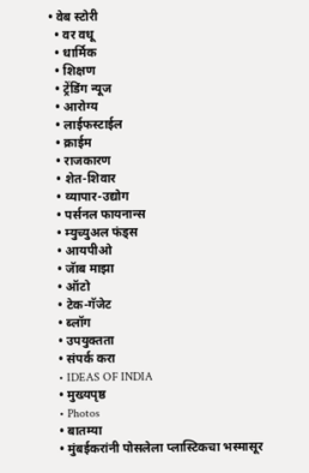• वेब स्टोरी
  • वर वधू
  • धार्मिक
  • शिक्षण
  • ट्रेंडिंग न्यूज
  • आरोग्य
  • लाईफस्टाईल
  • क्राईम
  • राजकारण
  • शेत-शिवार
  • व्यापार-उद्योग
  • पर्सनल फायनान्स
  • म्युच्युअल फंड्स
  • आयपीओ
  • जॅाब माझा
  • ऑटो
  • टेक-गॅजेट
  • ब्लॉग
  • उपयुक्तता
  • संपर्क करा
  • IDEAS OF INDIA
  • मुख्यपृष्ठ
  • Photos
  • बातम्या
  • मुंबईकरांनी पोसलेला प्लास्टिकचा भस्मासूर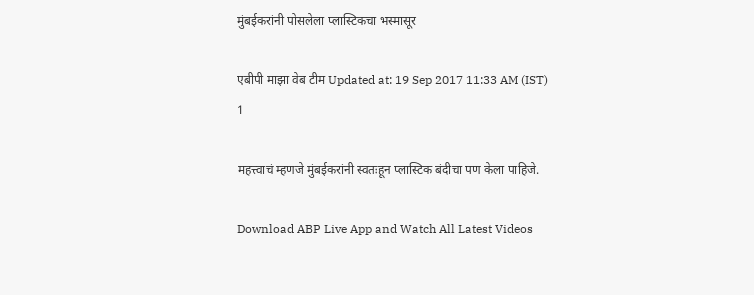मुंबईकरांनी पोसलेला प्लास्टिकचा भस्मासूर

एबीपी माझा वेब टीम Updated at: 19 Sep 2017 11:33 AM (IST)
1

महत्त्वाचं म्हणजे मुंबईकरांनी स्वतःहून प्लास्टिक बंदीचा पण केला पाहिजे.

Download ABP Live App and Watch All Latest Videos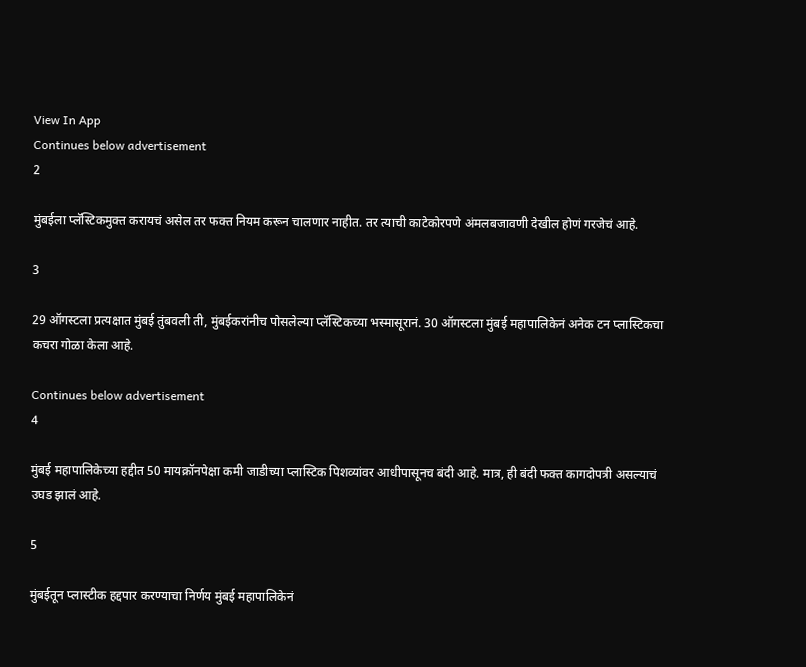View In App
Continues below advertisement
2

मुंबईला प्लॅस्टिकमुक्त करायचं असेल तर फक्त नियम करून चालणार नाहीत. तर त्याची काटेकोरपणे अंमलबजावणी देखील होणं गरजेचं आहे.

3

29 ऑगस्टला प्रत्यक्षात मुंबई तुंबवली ती, मुंबईकरांनीच पोसलेल्या प्लॅस्टिकच्या भस्मासूरानं. 30 ऑगस्टला मुंबई महापालिकेनं अनेक टन प्लास्टिकचा कचरा गोळा केला आहे.

Continues below advertisement
4

मुंबई महापालिकेच्या हद्दीत 50 मायक्रॉनपेक्षा कमी जाडीच्या प्लास्टिक पिशव्यांवर आधीपासूनच बंदी आहे. मात्र, ही बंदी फक्त कागदोपत्री असल्याचं उघड झालं आहे.

5

मुंबईतून प्लास्टीक हद्दपार करण्याचा निर्णय मुंबई महापालिकेनं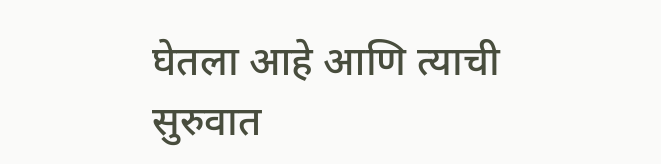घेतला आहे आणि त्याची सुरुवात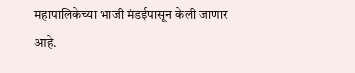महापालिकेच्या भाजी मंडईपासून केली जाणार आहे.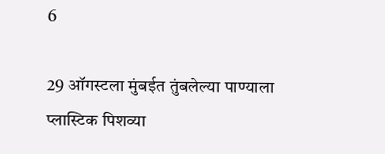6

29 ऑगस्टला मुंबईत तुंबलेल्या पाण्याला प्लास्टिक पिशव्या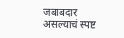जबाबदार असल्याचं स्पष्ट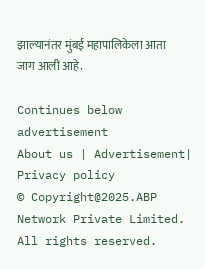झाल्यानंतर मुंबई महापालिकेला आता जाग आली आहे.

Continues below advertisement
About us | Advertisement| Privacy policy
© Copyright@2025.ABP Network Private Limited. All rights reserved.